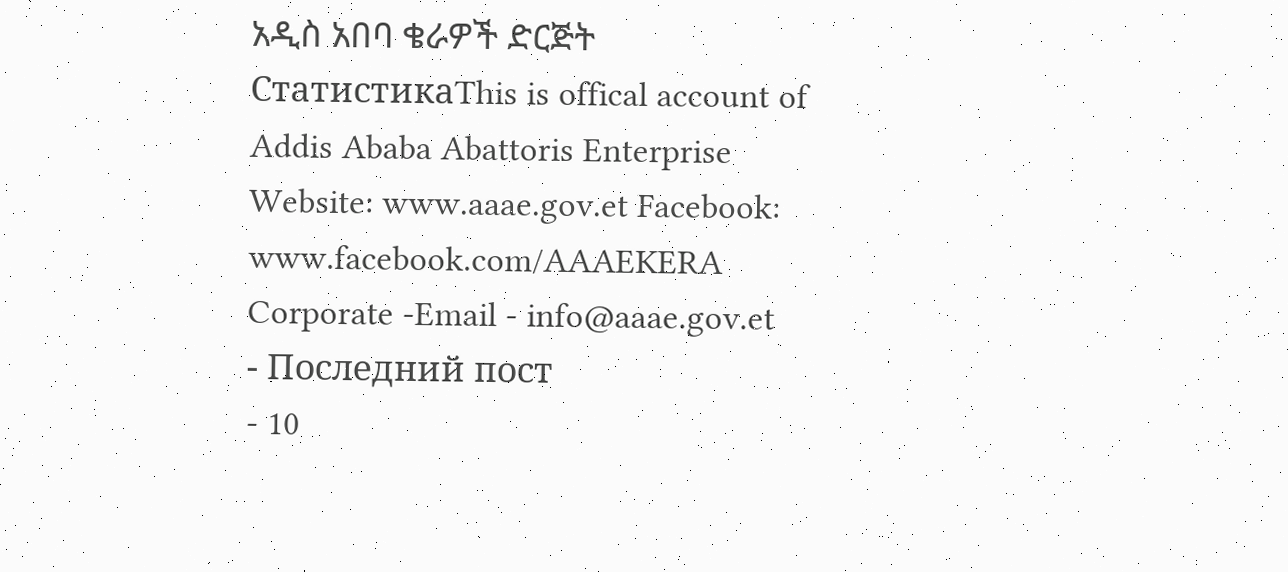አዲስ አበባ ቄራዎች ድርጅት
СтатистикаThis is offical account of Addis Ababa Abattoris Enterprise Website: www.aaae.gov.et Facebook: www.facebook.com/AAAEKERA Corporate -Email - info@aaae.gov.et
- Последний пост
- 10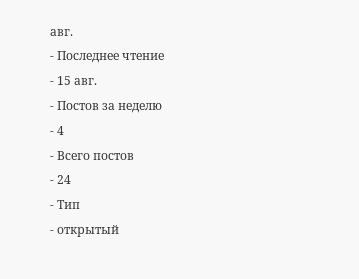авг.
- Последнее чтение
- 15 авг.
- Постов за неделю
- 4
- Всего постов
- 24
- Тип
- открытый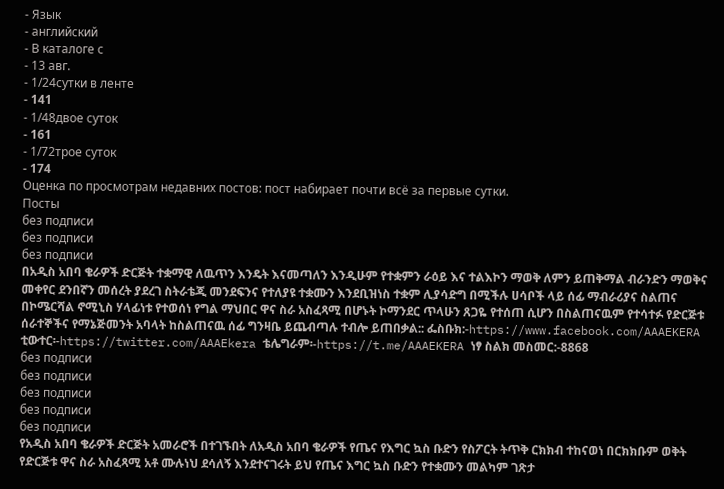- Язык
- английский
- В каталоге с
- 13 авг.
- 1/24сутки в ленте
- 141
- 1/48двое суток
- 161
- 1/72трое суток
- 174
Оценка по просмотрам недавних постов: пост набирает почти всё за первые сутки.
Посты
без подписи
без подписи
без подписи
በአዲስ አበባ ቄራዎች ድርጅት ተቋማዊ ለዉጥን እንዴት እናመጣለን እንዲሁም የተቋምን ራዕይ እና ተልእኮን ማወቅ ለምን ይጠቅማል ብራንድን ማወቅና መቀየር ደንበኛን መሰረት ያደረገ ስትራቴጂ መንደፍንና የተለያዩ ተቋሙን እንደቢዝነስ ተቋም ሊያሳድግ በሚችሉ ሀሳቦች ላይ ሰፊ ማብራሪያና ስልጠና በኮሜርሻል ኖሚኒስ ሃላፊነቱ የተወሰነ የግል ማህበር ዋና ስራ አስፈጻሚ በሆኑት ኮማንደር ጥላሁን ጸጋዬ የተሰጠ ሲሆን በስልጠናዉም የተሳተፉ የድርጅቱ ሰራተኞችና የማኔጅመንት አባላት ከስልጠናዉ ሰፊ ግንዛቤ ይጨብጣሉ ተብሎ ይጠበቃል:: ፌስቡክ:-https://www.facebook.com/AAAEKERA ቲውተር፡-https://twitter.com/AAAEkera ቴሌግራም፡-https://t.me/AAAEKERA ነፃ ስልክ መስመር:-8868
без подписи
без подписи
без подписи
без подписи
без подписи
የአዲስ አበባ ቄራዎች ድርጅት አመራሮች በተገኙበት ለአዲስ አበባ ቄራዎች የጤና የእግር ኳስ ቡድን የስፖርት ትጥቅ ርክክብ ተከናወነ በርክክቡም ወቅት የድርጅቱ ዋና ስራ አስፈጻሚ አቶ ሙሉነህ ደሳለኝ እንደተናገሩት ይህ የጤና እግር ኳስ ቡድን የተቋሙን መልካም ገጽታ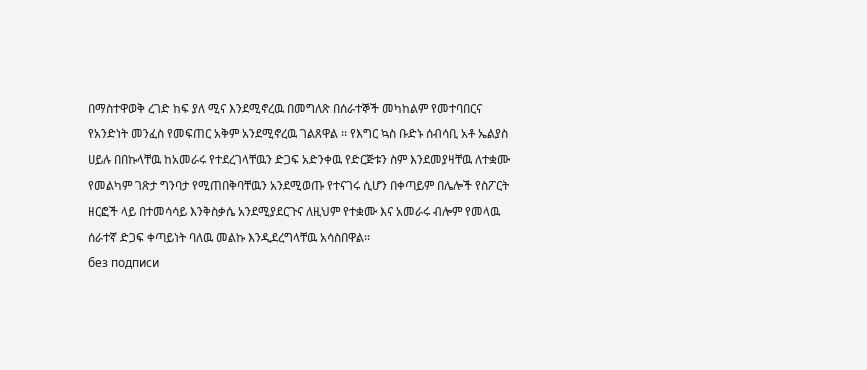በማስተዋወቅ ረገድ ከፍ ያለ ሚና እንደሚኖረዉ በመግለጽ በሰራተኞች መካከልም የመተባበርና የአንድነት መንፈስ የመፍጠር አቅም አንደሚኖረዉ ገልጸዋል ፡፡ የእግር ኳስ ቡድኑ ሰብሳቢ አቶ ኤልያስ ሀይሉ በበኩላቸዉ ከአመራሩ የተደረገላቸዉን ድጋፍ አድንቀዉ የድርጅቱን ስም እንደመያዛቸዉ ለተቋሙ የመልካም ገጽታ ግንባታ የሚጠበቅባቸዉን አንደሚወጡ የተናገሩ ሲሆን በቀጣይም በሌሎች የስፖርት ዘርፎች ላይ በተመሳሳይ እንቅስቃሴ አንደሚያደርጉና ለዚህም የተቋሙ እና አመራሩ ብሎም የመላዉ ሰራተኛ ድጋፍ ቀጣይነት ባለዉ መልኩ እንዲደረግላቸዉ አሳስበዋል፡፡
без подписи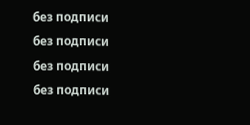без подписи
без подписи
без подписи
без подписи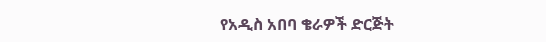የአዲስ አበባ ቄራዎች ድርጅት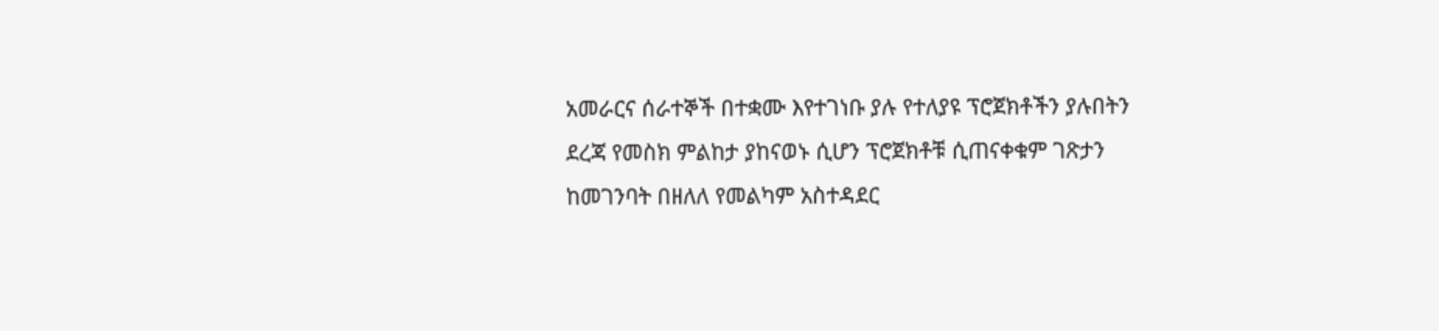አመራርና ሰራተኞች በተቋሙ እየተገነቡ ያሉ የተለያዩ ፕሮጀክቶችን ያሉበትን ደረጃ የመስክ ምልከታ ያከናወኑ ሲሆን ፕሮጀክቶቹ ሲጠናቀቁም ገጽታን ከመገንባት በዘለለ የመልካም አስተዳደር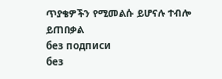ጥያቄዎችን የሚመልሱ ይሆናሉ ተብሎ ይጠበቃል
без подписи
без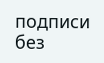подписи
без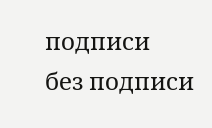подписи
без подписи